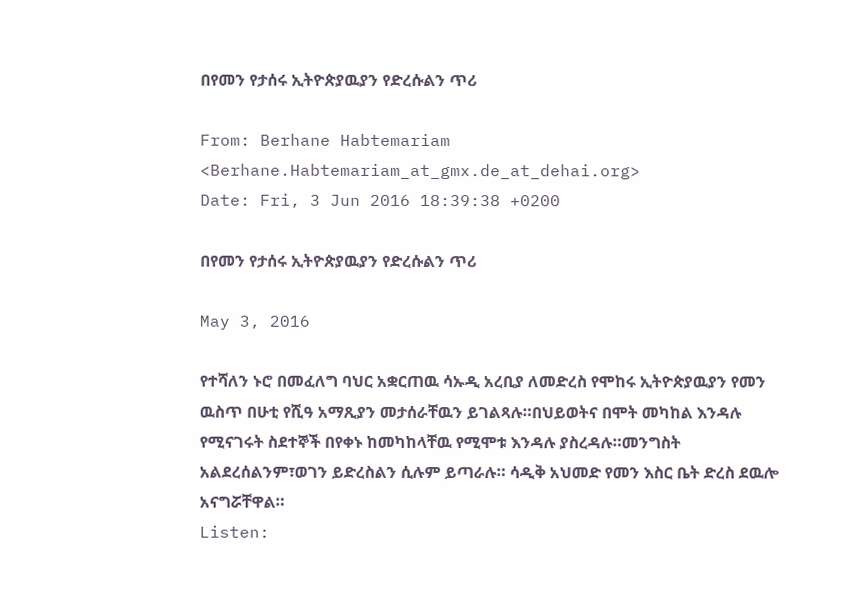በየመን የታሰሩ ኢትዮጵያዉያን የድረሱልን ጥሪ

From: Berhane Habtemariam <Berhane.Habtemariam_at_gmx.de_at_dehai.org>
Date: Fri, 3 Jun 2016 18:39:38 +0200

በየመን የታሰሩ ኢትዮጵያዉያን የድረሱልን ጥሪ

May 3, 2016

የተሻለን ኑሮ በመፈለግ ባህር አቋርጠዉ ሳኡዲ አረቢያ ለመድረስ የሞከሩ ኢትዮጵያዉያን የመን ዉስጥ በሁቲ የሺዓ አማጺያን መታሰራቸዉን ይገልጻሉ።በህይወትና በሞት መካከል እንዳሉ የሚናገሩት ስደተኞች በየቀኑ ከመካከላቸዉ የሚሞቱ እንዳሉ ያስረዳሉ።መንግስት አልደረሰልንም፣ወገን ይድረስልን ሲሉም ይጣራሉ። ሳዲቅ አህመድ የመን እስር ቤት ድረስ ደዉሎ አናግሯቸዋል።
Listen: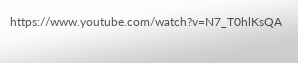https://www.youtube.com/watch?v=N7_T0hlKsQA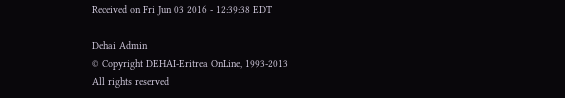Received on Fri Jun 03 2016 - 12:39:38 EDT

Dehai Admin
© Copyright DEHAI-Eritrea OnLine, 1993-2013
All rights reserved